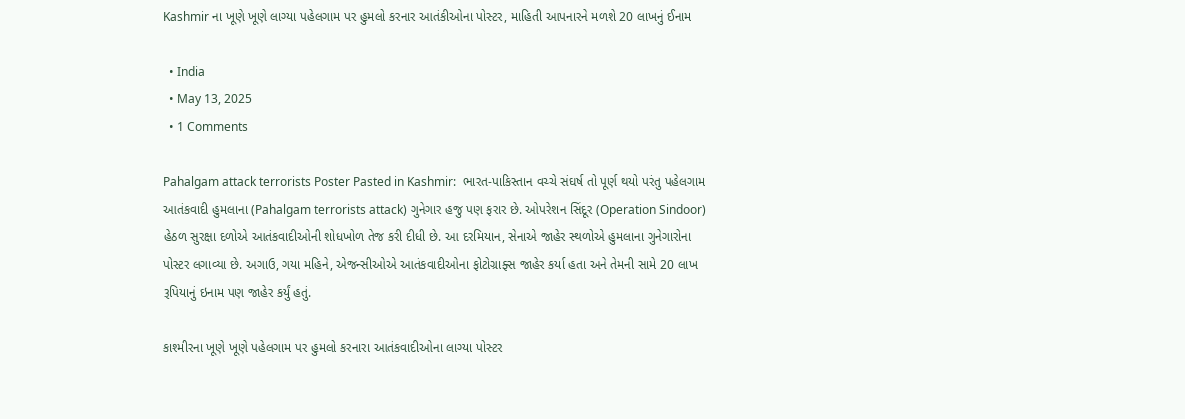Kashmir ના ખૂણે ખૂણે લાગ્યા પહેલગામ પર હુમલો કરનાર આતંકીઓના પોસ્ટર, માહિતી આપનારને મળશે 20 લાખનું ઈનામ

  • India
  • May 13, 2025
  • 1 Comments

Pahalgam attack terrorists Poster Pasted in Kashmir:  ભારત-પાકિસ્તાન વચ્ચે સંઘર્ષ તો પૂર્ણ થયો પરંતુ પહેલગામ આતંકવાદી હુમલાના (Pahalgam terrorists attack) ગુનેગાર હજુ પણ ફરાર છે. ઓપરેશન સિંદૂર (Operation Sindoor) હેઠળ સુરક્ષા દળોએ આતંકવાદીઓની શોધખોળ તેજ કરી દીધી છે. આ દરમિયાન, સેનાએ જાહેર સ્થળોએ હુમલાના ગુનેગારોના પોસ્ટર લગાવ્યા છે. અગાઉ, ગયા મહિને, એજન્સીઓએ આતંકવાદીઓના ફોટોગ્રાફ્સ જાહેર કર્યા હતા અને તેમની સામે 20 લાખ રૂપિયાનું ઇનામ પણ જાહેર કર્યું હતું.

કાશ્મીરના ખૂણે ખૂણે પહેલગામ પર હુમલો કરનારા આતંકવાદીઓના લાગ્યા પોસ્ટર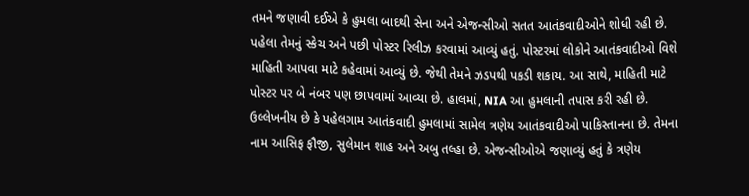તમને જણાવી દઈએ કે હુમલા બાદથી સેના અને એજન્સીઓ સતત આતંકવાદીઓને શોધી રહી છે. પહેલા તેમનું સ્કેચ અને પછી પોસ્ટર રિલીઝ કરવામાં આવ્યું હતું. પોસ્ટરમાં લોકોને આતંકવાદીઓ વિશે માહિતી આપવા માટે કહેવામાં આવ્યું છે. જેથી તેમને ઝડપથી પકડી શકાય. આ સાથે, માહિતી માટે પોસ્ટર પર બે નંબર પણ છાપવામાં આવ્યા છે. હાલમાં, NIA આ હુમલાની તપાસ કરી રહી છે. ઉલ્લેખનીય છે કે પહેલગામ આતંકવાદી હુમલામાં સામેલ ત્રણેય આતંકવાદીઓ પાકિસ્તાનના છે. તેમના નામ આસિફ ફૌજી, સુલેમાન શાહ અને અબુ તલ્હા છે. એજન્સીઓએ જણાવ્યું હતું કે ત્રણેય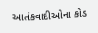આતંકવાદીઓના કોડ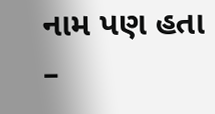નામ પણ હતા –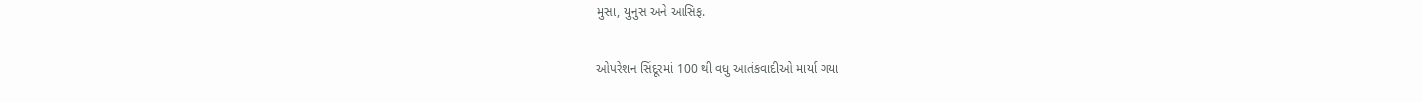મુસા, યુનુસ અને આસિફ.

ઓપરેશન સિંદૂરમાં 100 થી વધુ આતંકવાદીઓ માર્યા ગયા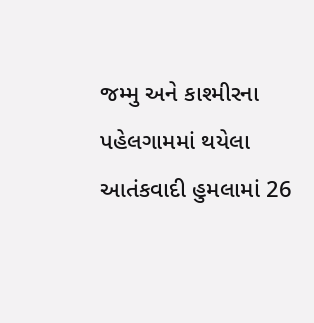જમ્મુ અને કાશ્મીરના પહેલગામમાં થયેલા આતંકવાદી હુમલામાં 26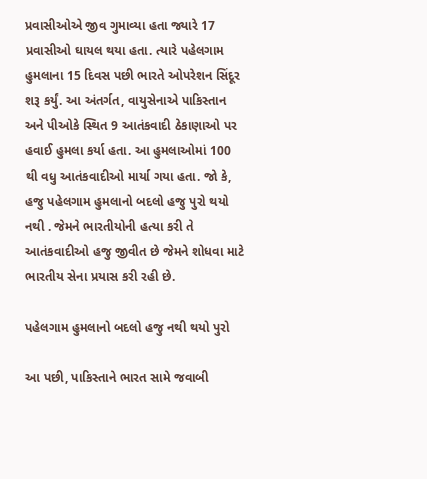પ્રવાસીઓએ જીવ ગુમાવ્યા હતા જ્યારે 17 પ્રવાસીઓ ઘાયલ થયા હતા. ત્યારે પહેલગામ હુમલાના 15 દિવસ પછી ભારતે ઓપરેશન સિંદૂર શરૂ કર્યું. આ અંતર્ગત, વાયુસેનાએ પાકિસ્તાન અને પીઓકે સ્થિત 9 આતંકવાદી ઠેકાણાઓ પર હવાઈ હુમલા કર્યા હતા. આ હુમલાઓમાં 100 થી વધુ આતંકવાદીઓ માર્યા ગયા હતા. જો કે, હજુ પહેલગામ હુમલાનો બદલો હજુ પુરો થયો નથી . જેમને ભારતીયોની હત્યા કરી તે આતંકવાદીઓ હજુ જીવીત છે જેમને શોધવા માટે ભારતીય સેના પ્રયાસ કરી રહી છે.

પહેલગામ હુમલાનો બદલો હજુ નથી થયો પુરો

આ પછી, પાકિસ્તાને ભારત સામે જવાબી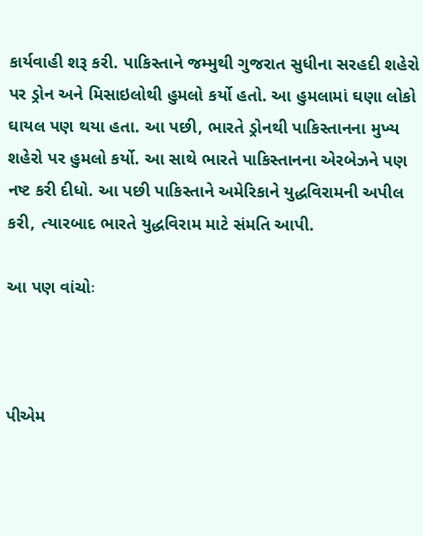કાર્યવાહી શરૂ કરી. પાકિસ્તાને જમ્મુથી ગુજરાત સુધીના સરહદી શહેરો પર ડ્રોન અને મિસાઇલોથી હુમલો કર્યો હતો. આ હુમલામાં ઘણા લોકો ઘાયલ પણ થયા હતા. આ પછી, ભારતે ડ્રોનથી પાકિસ્તાનના મુખ્ય શહેરો પર હુમલો કર્યો. આ સાથે ભારતે પાકિસ્તાનના એરબેઝને પણ નષ્ટ કરી દીધો. આ પછી પાકિસ્તાને અમેરિકાને યુદ્ધવિરામની અપીલ કરી, ત્યારબાદ ભારતે યુદ્ધવિરામ માટે સંમતિ આપી.

આ પણ વાંચોઃ



પીએમ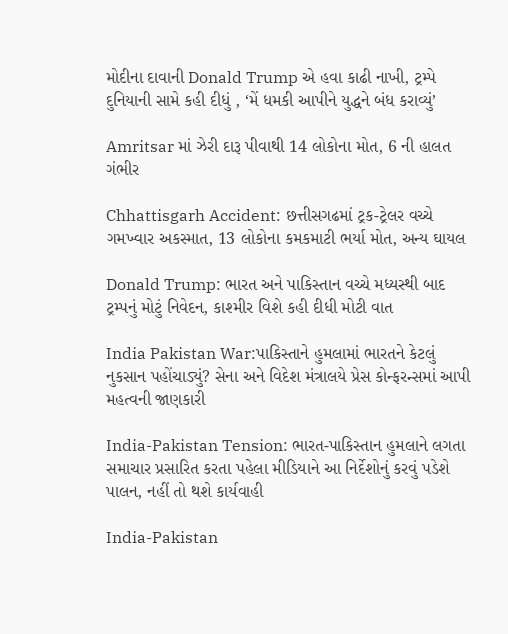મોદીના દાવાની Donald Trump એ હવા કાઢી નાખી, ટ્રમ્પે દુનિયાની સામે કહી દીધું , ‘મેં ધમકી આપીને યુદ્ધને બંધ કરાવ્યું’

Amritsar માં ઝેરી દારૂ પીવાથી 14 લોકોના મોત, 6 ની હાલત ગંભીર

Chhattisgarh Accident: છત્તીસગઢમાં ટ્રક-ટ્રેલર વચ્ચે ગમખ્વાર અકસ્માત, 13 લોકોના કમકમાટી ભર્યા મોત, અન્ય ઘાયલ

Donald Trump: ભારત અને પાકિસ્તાન વચ્ચે મધ્યસ્થી બાદ ટ્રમ્પનું મોટું નિવેદન, કાશ્મીર વિશે કહી દીધી મોટી વાત

India Pakistan War:પાકિસ્તાને હુમલામાં ભારતને કેટલું નુકસાન પહોંચાડ્યું? સેના અને વિદેશ મંત્રાલયે પ્રેસ કોન્ફરન્સમાં આપી મહત્વની જાણકારી

India-Pakistan Tension: ભારત-પાકિસ્તાન હુમલાને લગતા સમાચાર પ્રસારિત કરતા પહેલા મીડિયાને આ નિર્દેશોનું કરવું પડેશે પાલન, નહીં તો થશે કાર્યવાહી

India-Pakistan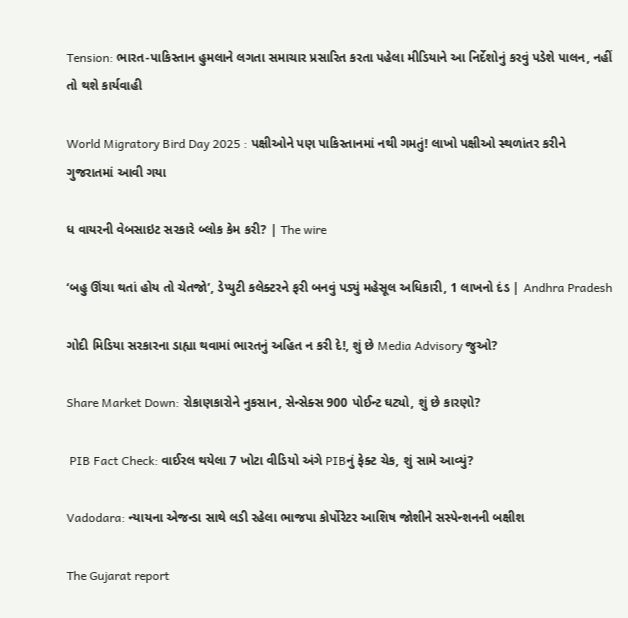Tension: ભારત-પાકિસ્તાન હુમલાને લગતા સમાચાર પ્રસારિત કરતા પહેલા મીડિયાને આ નિર્દેશોનું કરવું પડેશે પાલન, નહીં તો થશે કાર્યવાહી

World Migratory Bird Day 2025 : પક્ષીઓને પણ પાકિસ્તાનમાં નથી ગમતું! લાખો પક્ષીઓ સ્થળાંતર કરીને ગુજરાતમાં આવી ગયા

ધ વાયરની વેબસાઇટ સરકારે બ્લોક કેમ કરી? | The wire

‘બહુ ઊંચા થતાં હોય તો ચેતજો’, ડેપ્યુટી કલેક્ટરને ફરી બનવું પડ્યું મહેસૂલ અધિકારી, 1 લાખનો દંડ | Andhra Pradesh

ગોદી મિડિયા સરકારના ડાહ્યા થવામાં ભારતનું અહિત ન કરી દે!, શું છે Media Advisory જુઓ?

Share Market Down: રોકાણકારોને નુકસાન, સેન્સેક્સ 900 પોઈન્ટ ઘટ્યો, શું છે કારણો?

 PIB Fact Check: વાઈરલ થયેલા 7 ખોટા વીડિયો અંગે PIBનું ફેક્ટ ચેક, શું સામે આવ્યું?

Vadodara: ન્યાયના એજન્ડા સાથે લડી રહેલા ભાજપા કોર્પોરેટર આશિષ જોશીને સસ્પેન્શનની બક્ષીશ

The Gujarat report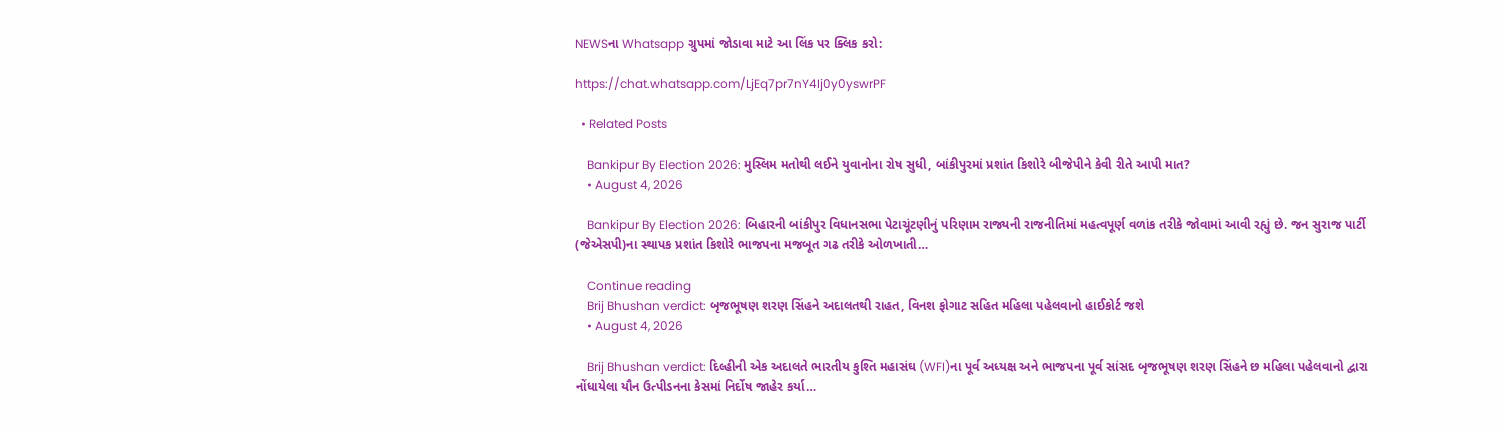NEWSના Whatsapp ગ્રુપમાં જોડાવા માટે આ લિંક પર ક્લિક કરો:

https://chat.whatsapp.com/LjEq7pr7nY4Ij0y0yswrPF

  • Related Posts

    Bankipur By Election 2026: મુસ્લિમ મતોથી લઈને યુવાનોના રોષ સુધી, બાંકીપુરમાં પ્રશાંત કિશોરે બીજેપીને કેવી રીતે આપી માત?
    • August 4, 2026

    Bankipur By Election 2026: બિહારની બાંકીપુર વિધાનસભા પેટાચૂંટણીનું પરિણામ રાજ્યની રાજનીતિમાં મહત્વપૂર્ણ વળાંક તરીકે જોવામાં આવી રહ્યું છે. જન સુરાજ પાર્ટી (જેએસપી)ના સ્થાપક પ્રશાંત કિશોરે ભાજપના મજબૂત ગઢ તરીકે ઓળખાતી…

    Continue reading
    Brij Bhushan verdict: બૃજભૂષણ શરણ સિંહને અદાલતથી રાહત, વિનશ ફોગાટ સહિત મહિલા પહેલવાનો હાઈકોર્ટ જશે
    • August 4, 2026

    Brij Bhushan verdict: દિલ્હીની એક અદાલતે ભારતીય કુશ્તિ મહાસંઘ (WFI)ના પૂર્વ અધ્યક્ષ અને ભાજપના પૂર્વ સાંસદ બૃજભૂષણ શરણ સિંહને છ મહિલા પહેલવાનો દ્વારા નોંધાયેલા યૌન ઉત્પીડનના કેસમાં નિર્દોષ જાહેર કર્યા…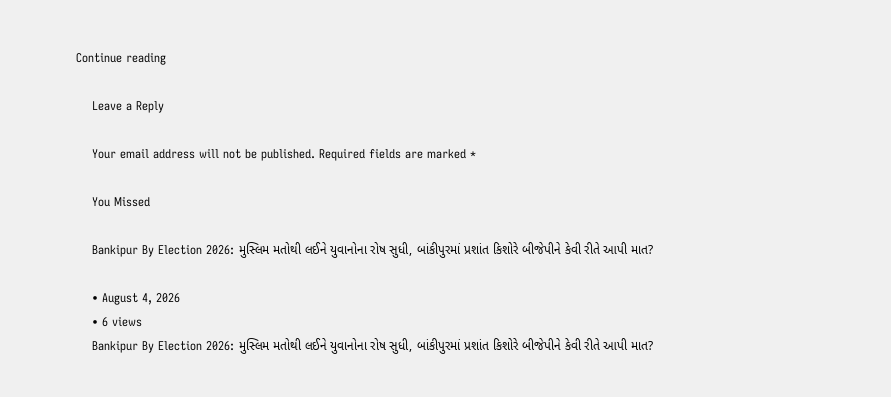Continue reading

    Leave a Reply

    Your email address will not be published. Required fields are marked *

    You Missed

    Bankipur By Election 2026: મુસ્લિમ મતોથી લઈને યુવાનોના રોષ સુધી, બાંકીપુરમાં પ્રશાંત કિશોરે બીજેપીને કેવી રીતે આપી માત?

    • August 4, 2026
    • 6 views
    Bankipur By Election 2026: મુસ્લિમ મતોથી લઈને યુવાનોના રોષ સુધી, બાંકીપુરમાં પ્રશાંત કિશોરે બીજેપીને કેવી રીતે આપી માત?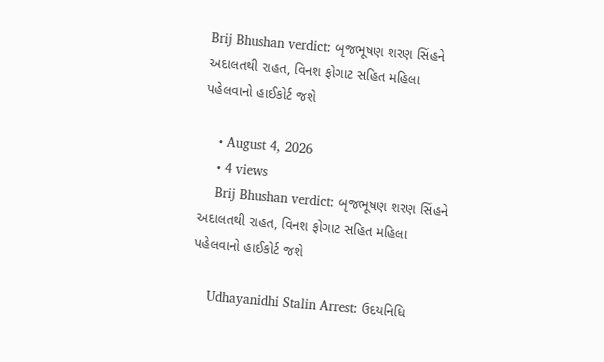Brij Bhushan verdict: બૃજભૂષણ શરણ સિંહને અદાલતથી રાહત, વિનશ ફોગાટ સહિત મહિલા પહેલવાનો હાઈકોર્ટ જશે

    • August 4, 2026
    • 4 views
    Brij Bhushan verdict: બૃજભૂષણ શરણ સિંહને અદાલતથી રાહત, વિનશ ફોગાટ સહિત મહિલા પહેલવાનો હાઈકોર્ટ જશે

    Udhayanidhi Stalin Arrest: ઉદયનિધિ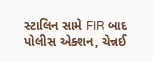સ્ટાલિન સામે FIR બાદ પોલીસ એક્શન, ચેન્નઈ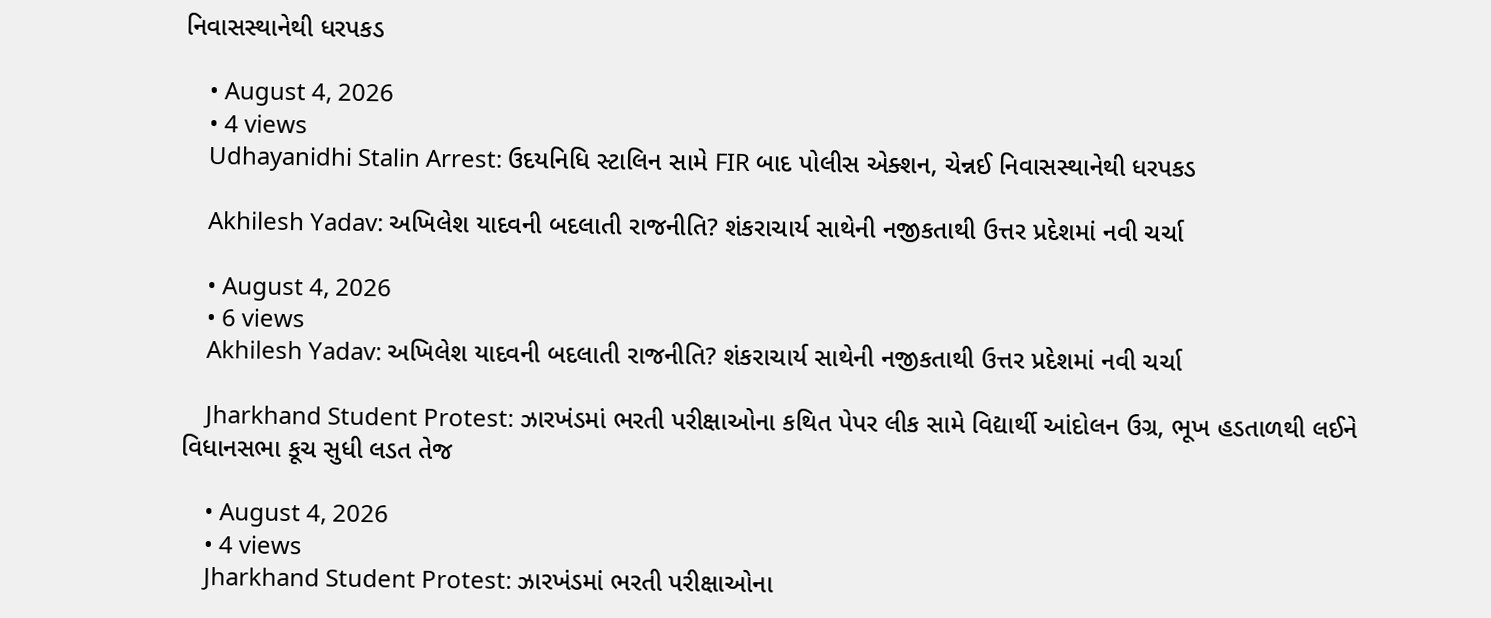નિવાસસ્થાનેથી ધરપકડ

    • August 4, 2026
    • 4 views
    Udhayanidhi Stalin Arrest: ઉદયનિધિ સ્ટાલિન સામે FIR બાદ પોલીસ એક્શન, ચેન્નઈ નિવાસસ્થાનેથી ધરપકડ

    Akhilesh Yadav: અખિલેશ યાદવની બદલાતી રાજનીતિ? શંકરાચાર્ય સાથેની નજીકતાથી ઉત્તર પ્રદેશમાં નવી ચર્ચા

    • August 4, 2026
    • 6 views
    Akhilesh Yadav: અખિલેશ યાદવની બદલાતી રાજનીતિ? શંકરાચાર્ય સાથેની નજીકતાથી ઉત્તર પ્રદેશમાં નવી ચર્ચા

    Jharkhand Student Protest: ઝારખંડમાં ભરતી પરીક્ષાઓના કથિત પેપર લીક સામે વિદ્યાર્થી આંદોલન ઉગ્ર, ભૂખ હડતાળથી લઈને વિધાનસભા કૂચ સુધી લડત તેજ

    • August 4, 2026
    • 4 views
    Jharkhand Student Protest: ઝારખંડમાં ભરતી પરીક્ષાઓના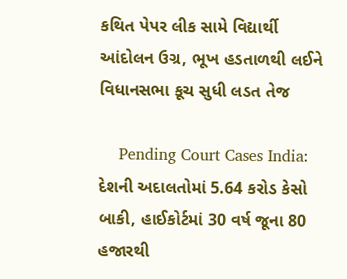કથિત પેપર લીક સામે વિદ્યાર્થી આંદોલન ઉગ્ર, ભૂખ હડતાળથી લઈને વિધાનસભા કૂચ સુધી લડત તેજ

    Pending Court Cases India: દેશની અદાલતોમાં 5.64 કરોડ કેસો બાકી, હાઈકોર્ટમાં 30 વર્ષ જૂના 80 હજારથી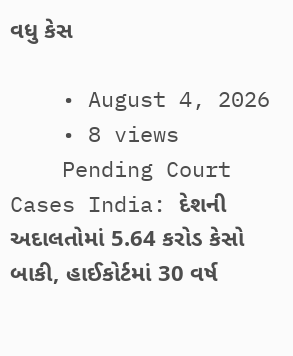વધુ કેસ

    • August 4, 2026
    • 8 views
    Pending Court Cases India: દેશની અદાલતોમાં 5.64 કરોડ કેસો બાકી, હાઈકોર્ટમાં 30 વર્ષ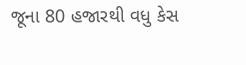જૂના 80 હજારથી વધુ કેસ